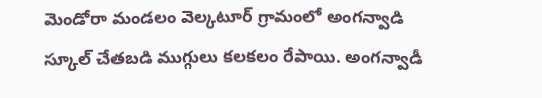మెండోరా మండలం వెల్కటూర్ గ్రామంలో అంగన్వాడి స్కూల్ చేతబడి ముగ్గులు కలకలం రేపాయి. అంగన్వాడీ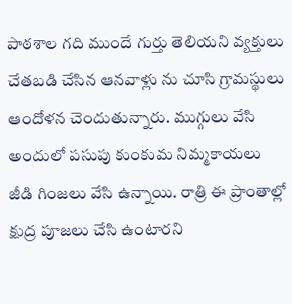పాఠశాల గది ముందే గుర్తు తెలియని వ్యక్తులు చేతబడి చేసిన ఆనవాళ్లు ను చూసి గ్రామస్థులు ఆందోళన చెందుతున్నారు. ముగ్గులు వేసి అందులో పసుపు కుంకుమ నిమ్మకాయలు జీడి గింజలు వేసి ఉన్నాయి. రాత్రి ఈ ప్రాంతాల్లో క్షుద్ర పూజలు చేసి ఉంటారని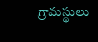గ్రామస్థులు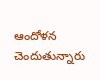ఆందోళన చెందుతున్నారు